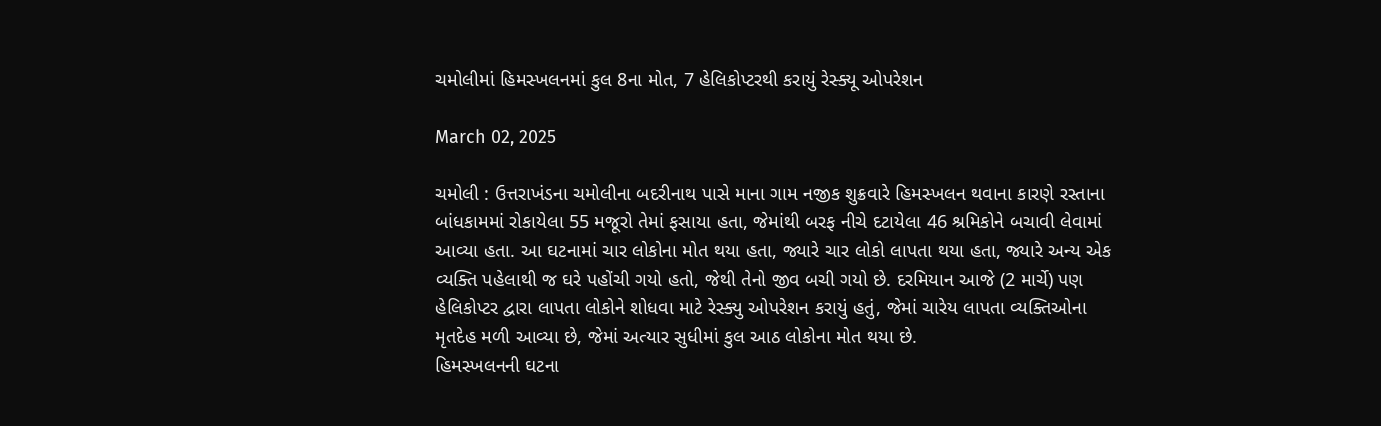ચમોલીમાં હિમસ્ખલનમાં કુલ 8ના મોત, 7 હેલિકોપ્ટરથી કરાયું રેસ્ક્યૂ ઓપરેશન

March 02, 2025

ચમોલી : ઉત્તરાખંડના ચમોલીના બદરીનાથ પાસે માના ગામ નજીક શુક્રવારે હિમસ્ખલન થવાના કારણે રસ્તાના બાંધકામમાં રોકાયેલા 55 મજૂરો તેમાં ફસાયા હતા, જેમાંથી બરફ નીચે દટાયેલા 46 શ્રમિકોને બચાવી લેવામાં આવ્યા હતા. આ ઘટનામાં ચાર લોકોના મોત થયા હતા, જ્યારે ચાર લોકો લાપતા થયા હતા, જ્યારે અન્ય એક વ્યક્તિ પહેલાથી જ ઘરે પહોંચી ગયો હતો, જેથી તેનો જીવ બચી ગયો છે. દરમિયાન આજે (2 માર્ચે) પણ હેલિકોપ્ટર દ્વારા લાપતા લોકોને શોધવા માટે રેસ્ક્યુ ઓપરેશન કરાયું હતું, જેમાં ચારેય લાપતા વ્યક્તિઓના મૃતદેહ મળી આવ્યા છે, જેમાં અત્યાર સુધીમાં કુલ આઠ લોકોના મોત થયા છે.
હિમસ્ખલનની ઘટના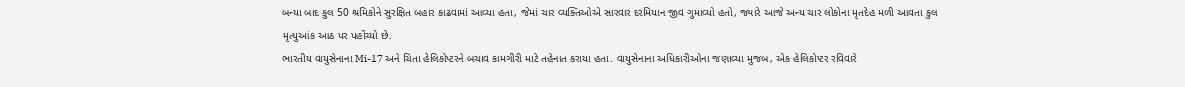બન્યા બાદ કુલ 50 શ્રમિકોને સુરક્ષિત બહાર કાઢવામાં આવ્યા હતા, જેમાં ચાર વ્યક્તિઓએ સારવાર દરમિયાન જીવ ગુમાવ્યો હતો, જ્યારે આજે અન્ય ચાર લોકોના મૃતદેહ મળી આવતા કુલ મૃત્યુઆંક આઠ પર પહોંચ્યો છે.
ભારતીય વાયુસેનાના Mi-17 અને ચિતા હેલિકોપ્ટરને બચાવ કામગીરી માટે તહેનાત કરાયા હતા. વાયુસેનાના અધિકારીઓના જણાવ્યા મુજબ, એક હેલિકોપ્ટર રવિવારે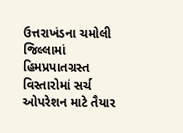ઉત્તરાખંડના ચમોલી જિલ્લામાં હિમપ્રપાતગ્રસ્ત વિસ્તારોમાં સર્ચ ઓપરેશન માટે તૈયાર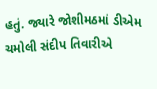હતું. જ્યારે જોશીમઠમાં ડીએમ ચમોલી સંદીપ તિવારીએ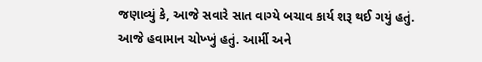જણાવ્યું કે, આજે સવારે સાત વાગ્યે બચાવ કાર્ય શરૂ થઈ ગયું હતું. આજે હવામાન ચોખ્ખું હતું. આર્મી અને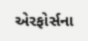એરફોર્સના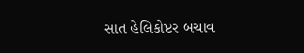સાત હેલિકોપ્ટર બચાવ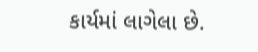કાર્યમાં લાગેલા છે.